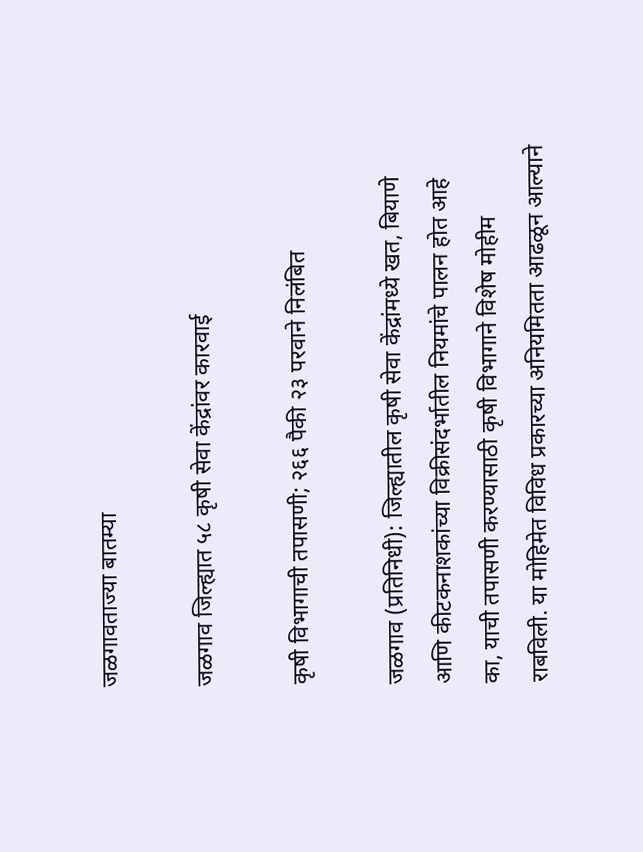जळगावताज्या बातम्या

जळगाव जिल्ह्यात ५८ कृषी सेवा केंद्रांवर कारवाई

कृषी विभागाची तपासणी; २६६ पैकी २३ परवाने निलंबित

जळगाव (प्रतिनिधी): जिल्ह्यातील कृषी सेवा केंद्रांमध्ये खत, बियाणे आणि कीटकनाशकांच्या विक्रीसंदर्भातील नियमांचे पालन होत आहे का, याची तपासणी करण्यासाठी कृषी विभागाने विशेष मोहीम राबविली. या मोहिमेत विविध प्रकारच्या अनियमितता आढळून आल्याने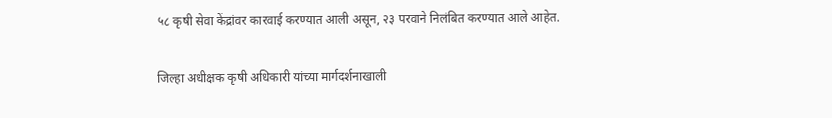५८ कृषी सेवा केंद्रांवर कारवाई करण्यात आली असून, २३ परवाने निलंबित करण्यात आले आहेत.

जिल्हा अधीक्षक कृषी अधिकारी यांच्या मार्गदर्शनाखाली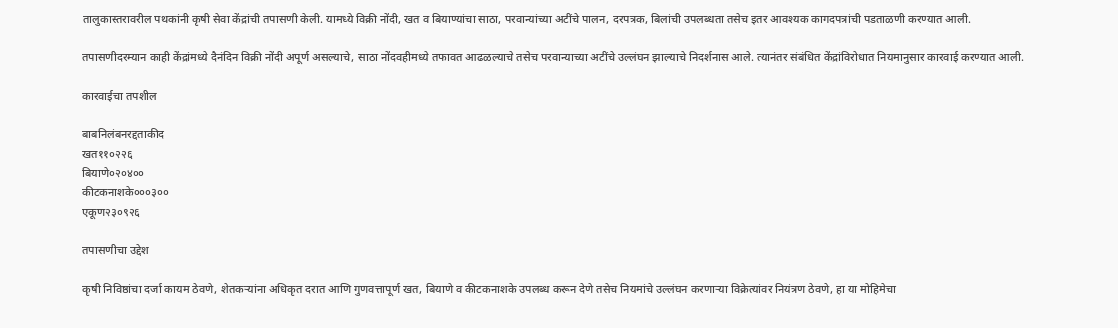तालुकास्तरावरील पथकांनी कृषी सेवा केंद्रांची तपासणी केली. यामध्ये विक्री नोंदी, खत व बियाण्यांचा साठा, परवान्यांच्या अटींचे पालन, दरपत्रक, बिलांची उपलब्धता तसेच इतर आवश्यक कागदपत्रांची पडताळणी करण्यात आली.

तपासणीदरम्यान काही केंद्रांमध्ये दैनंदिन विक्री नोंदी अपूर्ण असल्याचे, साठा नोंदवहीमध्ये तफावत आढळल्याचे तसेच परवान्याच्या अटींचे उल्लंघन झाल्याचे निदर्शनास आले. त्यानंतर संबंधित केंद्रांविरोधात नियमानुसार कारवाई करण्यात आली.

कारवाईचा तपशील

बाबनिलंबनरद्दताकीद
खत११०२२६
बियाणे०२०४००
कीटकनाशके०००३००
एकूण२३०९२६

तपासणीचा उद्देश

कृषी निविष्ठांचा दर्जा कायम ठेवणे, शेतकऱ्यांना अधिकृत दरात आणि गुणवत्तापूर्ण खत, बियाणे व कीटकनाशके उपलब्ध करून देणे तसेच नियमांचे उल्लंघन करणाऱ्या विक्रेत्यांवर नियंत्रण ठेवणे, हा या मोहिमेचा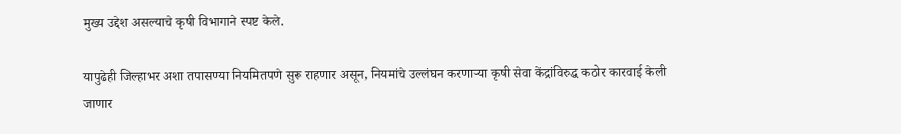मुख्य उद्देश असल्याचे कृषी विभागाने स्पष्ट केले.

यापुढेही जिल्हाभर अशा तपासण्या नियमितपणे सुरू राहणार असून, नियमांचे उल्लंघन करणाऱ्या कृषी सेवा केंद्रांविरुद्ध कठोर कारवाई केली जाणार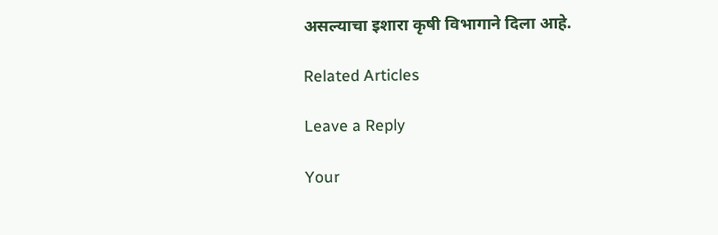असल्याचा इशारा कृषी विभागाने दिला आहे.

Related Articles

Leave a Reply

Your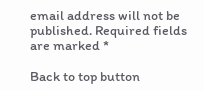email address will not be published. Required fields are marked *

Back to top button